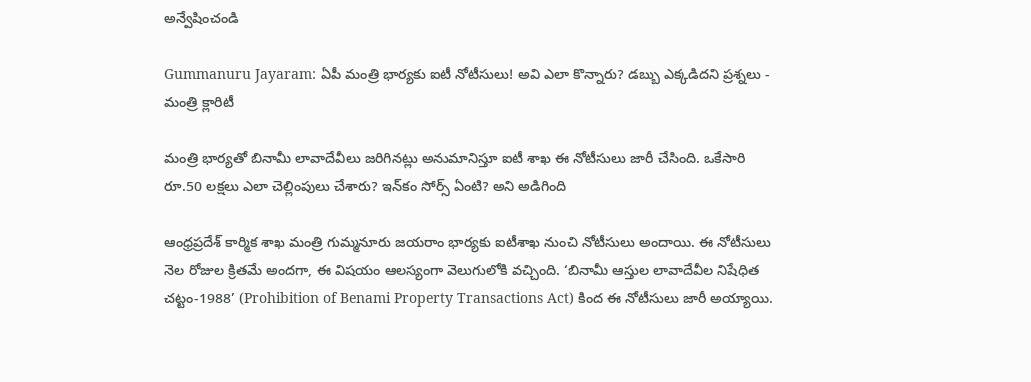అన్వేషించండి

Gummanuru Jayaram: ఏపీ మంత్రి భార్యకు ఐటీ నోటీసులు! అవి ఎలా కొన్నారు? డబ్బు ఎక్కడిదని ప్రశ్నలు - మంత్రి క్లారిటీ

మంత్రి భార్యతో బినామీ లావాదేవీలు జరిగినట్లు అనుమానిస్తూ ఐటీ శాఖ ఈ నోటీసులు జారీ చేసింది. ఒకేసారి రూ.50 లక్షలు ఎలా చెల్లింపులు చేశారు? ఇన్‌కం సోర్స్ ఏంటి? అని అడిగింది

ఆంధ్రప్రదేశ్ కార్మిక శాఖ మంత్రి గుమ్మనూరు జయరాం భార్యకు ఐటీశాఖ నుంచి నోటీసులు అందాయి. ఈ నోటీసులు నెల రోజుల క్రితమే అందగా, ఈ విషయం ఆలస్యంగా వెలుగులోకి వచ్చింది. ‘బినామీ ఆస్తుల లావాదేవీల నిషేధిత చట్టం-1988’ (Prohibition of Benami Property Transactions Act) కింద ఈ నోటీసులు జారీ అయ్యాయి.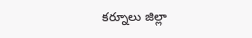కర్నూలు జిల్లా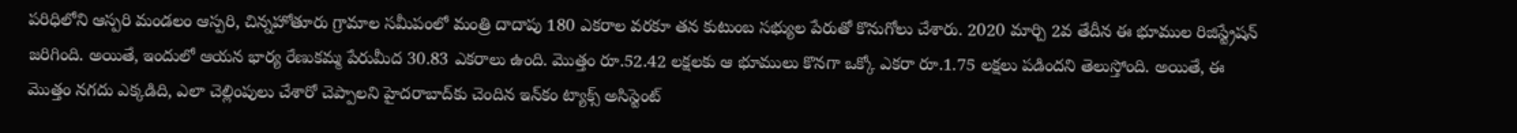పరిధిలోని ఆస్పరి మండలం ఆస్పరి, చిన్నహోతూరు గ్రామాల సమీపంలో మంత్రి దాదాపు 180 ఎకరాల వరకూ తన కుటుంబ సభ్యుల పేరుతో కొనుగోలు చేశారు. 2020 మార్చి 2వ తేదీన ఈ భూముల రిజిస్ట్రేషన్ జరిగింది. అయితే, ఇందులో ఆయన భార్య రేణుకమ్మ పేరుమీద 30.83 ఎకరాలు ఉంది. మొత్తం రూ.52.42 లక్షలకు ఆ భూములు కొనగా ఒక్కో ఎకరా రూ.1.75 లక్షలు పడిందని తెలుస్తోంది. అయితే, ఈ మొత్తం నగదు ఎక్కడిది, ఎలా చెల్లింపులు చేశారో చెప్పాలని హైదరాబాద్‌కు చెందిన ఇన్‌కం ట్యాక్స్ అసిస్టెంట్‌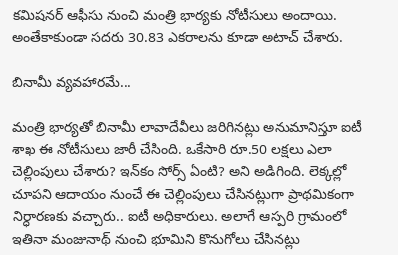కమిషనర్‌ ఆఫీసు నుంచి మంత్రి భార్యకు నోటీసులు అందాయి. అంతేకాకుండా సదరు 30.83 ఎకరాలను కూడా అటాచ్‌ చేశారు.

బినామీ వ్యవహారమే...

మంత్రి భార్యతో బినామీ లావాదేవీలు జరిగినట్లు అనుమానిస్తూ ఐటీ శాఖ ఈ నోటీసులు జారీ చేసింది. ఒకేసారి రూ.50 లక్షలు ఎలా చెల్లింపులు చేశారు? ఇన్‌కం సోర్స్ ఏంటి? అని అడిగింది. లెక్కల్లో చూపని ఆదాయం నుంచే ఈ చెల్లింపులు చేసినట్లుగా ప్రాథమికంగా నిర్ధారణకు వచ్చారు.. ఐటీ అధికారులు. అలాగే ఆస్పరి గ్రామంలో ఇతినా మంజునాథ్‌ నుంచి భూమిని కొనుగోలు చేసినట్లు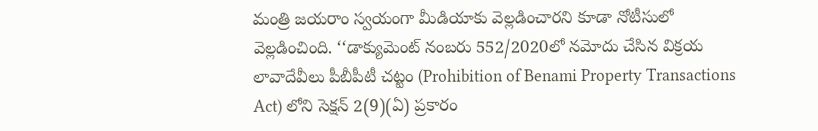మంత్రి జయరాం స్వయంగా మీడియాకు వెల్లడించారని కూడా నోటీసులో వెల్లడించింది. ‘‘డాక్యుమెంట్‌ నంబరు 552/2020లో నమోదు చేసిన విక్రయ లావాదేవీలు పీబీపీటీ చట్టం (Prohibition of Benami Property Transactions Act) లోని సెక్షన్‌ 2(9)(ఏ) ప్రకారం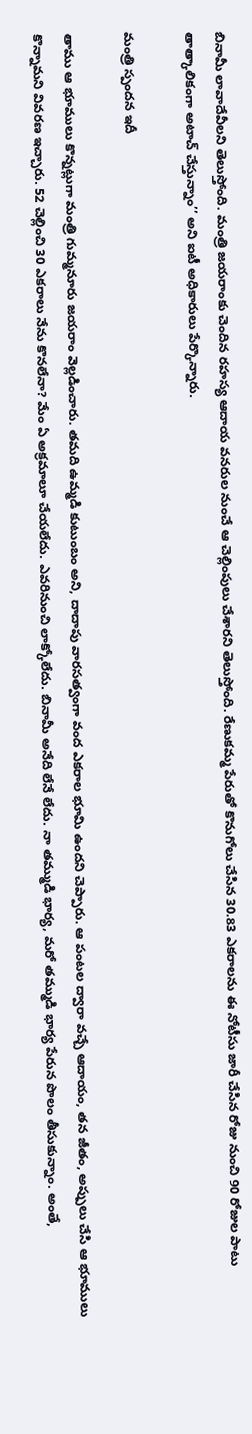బినామీ లావాదేవీలని తెలుస్తోంది. మంత్రి జయరాంకు చెందిన రహస్య ఆదాయ వనరుల నుంచే ఆ చెల్లింపులు చేశారని తెలుస్తోంది. రేణుకమ్మ పేరుతో కొనుగోలు చేసిన 30.83 ఎకరాలను ఈ నోటీసు జారీ చేసిన రోజు నుంచి 90 రోజుల పాటు తాత్కాలికంగా అటాచ్‌ చేస్తున్నాం’’ అని ఐటీ అధికారులు పేర్కొన్నారు.

మంత్రి స్పందన ఇదీ

తాము ఆ భూములు కొన్నట్లుగా మంత్రి గుమ్మనూరు జయరాం వెల్లడించారు. తమది ఉమ్మడి కుటుంబం అని, దాదాపు వారసత్వంగా వంద ఎకరాల భూమి ఉందని చెప్పారు. ఆ పంటల ద్వారా వచ్చే ఆదాయం, తన జీతం, అప్పులు చేసి ఆ భూములు కొన్నామని వివరణ ఇచ్చారు. 52 చెల్లించి 30 ఎకరాలు నేను కొనలేనా? మేం ఏ అక్రమాలూ చేయలేదు. ఎవరినుంచి లాక్కోలేదు. బినామీ అనేది లేనే లేదు. నా తమ్ముడి భార్య, మరో తమ్ముడి భార్య పేరున పొలం తీసుకున్నాం. అంతే,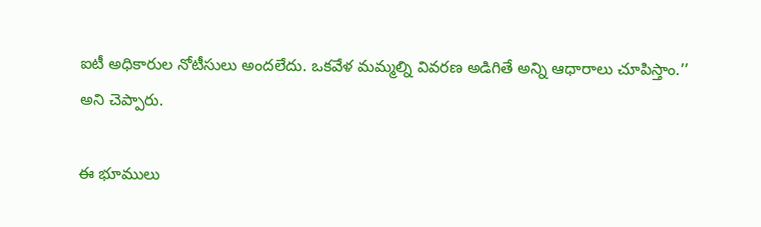ఐటీ అధికారుల నోటీసులు అందలేదు. ఒకవేళ మమ్మల్ని వివరణ అడిగితే అన్ని ఆధారాలు చూపిస్తాం.’’ అని చెప్పారు.

ఈ భూములు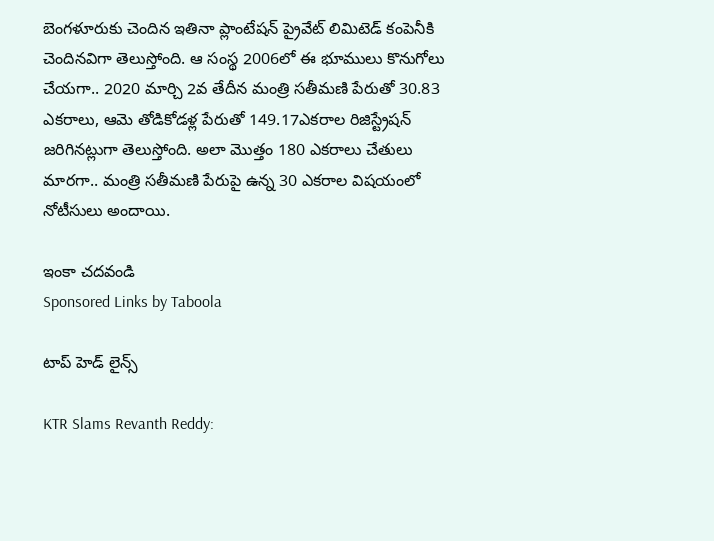బెంగళూరుకు చెందిన ఇతినా ప్లాంటేషన్‌ ప్రైవేట్‌ లిమిటెడ్‌ కంపెనీకి చెందినవిగా తెలుస్తోంది. ఆ సంస్థ 2006లో ఈ భూములు కొనుగోలు చేయగా.. 2020 మార్చి 2వ తేదీన మంత్రి సతీమణి పేరుతో 30.83 ఎకరాలు, ఆమె తోడికోడళ్ల పేరుతో 149.17ఎకరాల రిజిస్ట్రేషన్‌ జరిగినట్లుగా తెలుస్తోంది. అలా మొత్తం 180 ఎకరాలు చేతులు మారగా.. మంత్రి సతీమణి పేరుపై ఉన్న 30 ఎకరాల విషయంలో నోటీసులు అందాయి.

ఇంకా చదవండి
Sponsored Links by Taboola

టాప్ హెడ్ లైన్స్

KTR Slams Revanth Reddy: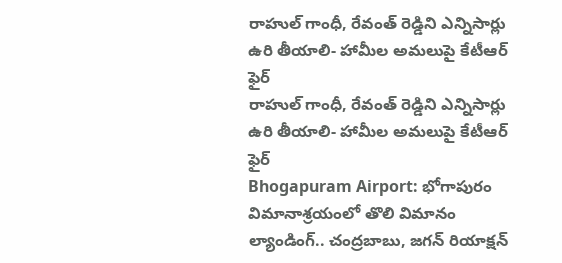రాహుల్ గాంధీ, రేవంత్ రెడ్డిని ఎన్నిసార్లు ఉరి తీయాలి- హామీల అమలుపై కేటీఆర్ ఫైర్
రాహుల్ గాంధీ, రేవంత్ రెడ్డిని ఎన్నిసార్లు ఉరి తీయాలి- హామీల అమలుపై కేటీఆర్ ఫైర్
Bhogapuram Airport: భోగాపురం విమానాశ్రయంలో తొలి విమానం ల్యాండింగ్.. చంద్రబాబు, జగన్ రియాక్షన్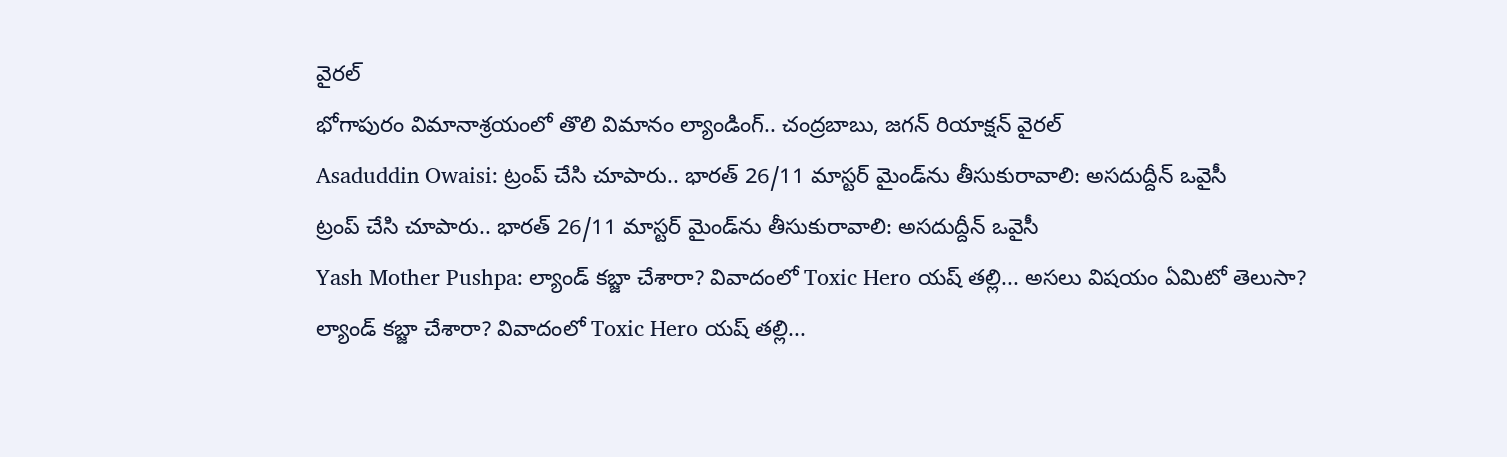వైరల్
భోగాపురం విమానాశ్రయంలో తొలి విమానం ల్యాండింగ్.. చంద్రబాబు, జగన్ రియాక్షన్ వైరల్
Asaduddin Owaisi: ట్రంప్ చేసి చూపారు.. భారత్ 26/11 మాస్టర్ మైండ్‌ను తీసుకురావాలి: అసదుద్దీన్ ఒవైసీ
ట్రంప్ చేసి చూపారు.. భారత్ 26/11 మాస్టర్ మైండ్‌ను తీసుకురావాలి: అసదుద్దీన్ ఒవైసీ
Yash Mother Pushpa: ల్యాండ్ కబ్జా చేశారా? వివాదంలో Toxic Hero యష్ తల్లి... అసలు విషయం ఏమిటో తెలుసా?
ల్యాండ్ కబ్జా చేశారా? వివాదంలో Toxic Hero యష్ తల్లి...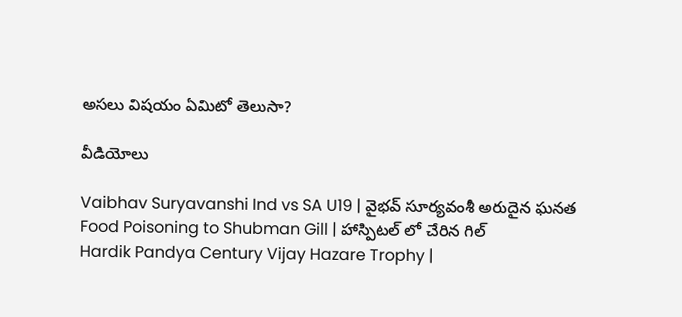అసలు విషయం ఏమిటో తెలుసా?

వీడియోలు

Vaibhav Suryavanshi Ind vs SA U19 | వైభవ్ సూర్యవంశీ అరుదైన ఘనత
Food Poisoning to Shubman Gill | హాస్పిటల్ లో చేరిన గిల్
Hardik Pandya Century Vijay Hazare Trophy |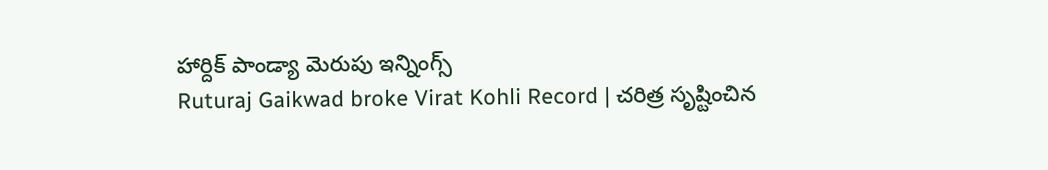హార్దిక్ పాండ్యా మెరుపు ఇన్నింగ్స్
Ruturaj Gaikwad broke Virat Kohli Record | చరిత్ర సృష్టించిన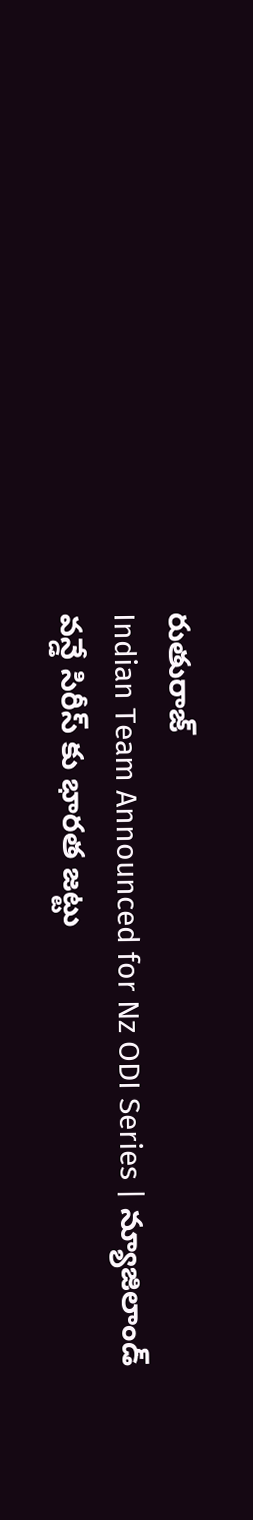రుతురాజ్
Indian Team Announced for Nz ODI Series | న్యూజిలాండ్ వన్డే సిరీస్ కు భారత జట్టు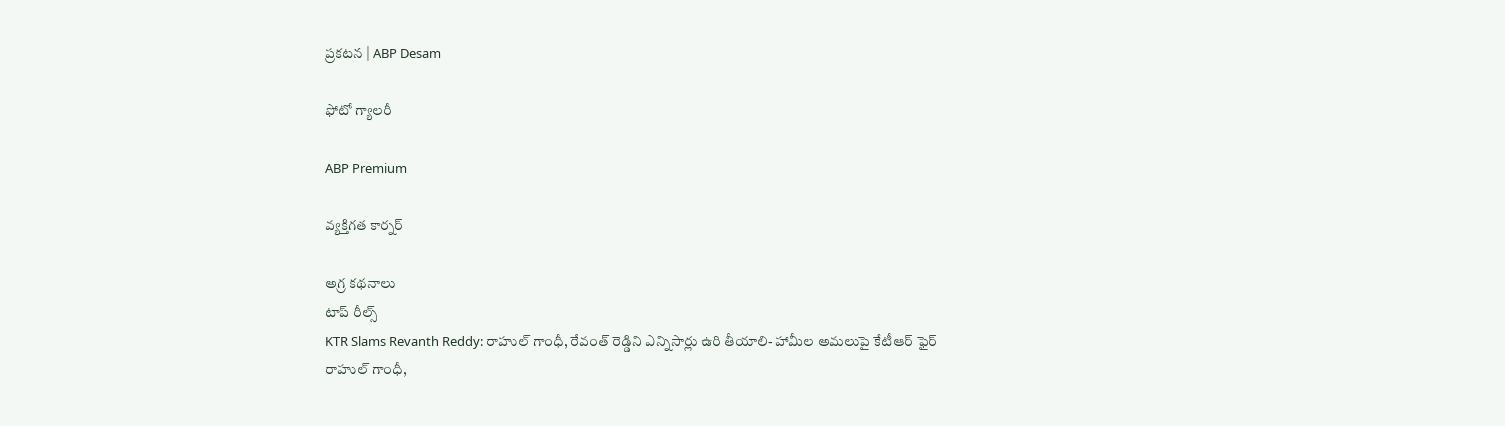ప్రకటన | ABP Desam

ఫోటో గ్యాలరీ

ABP Premium

వ్యక్తిగత కార్నర్

అగ్ర కథనాలు
టాప్ రీల్స్
KTR Slams Revanth Reddy: రాహుల్ గాంధీ, రేవంత్ రెడ్డిని ఎన్నిసార్లు ఉరి తీయాలి- హామీల అమలుపై కేటీఆర్ ఫైర్
రాహుల్ గాంధీ,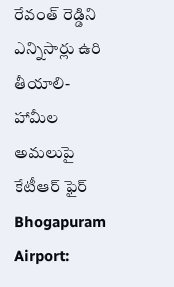రేవంత్ రెడ్డిని ఎన్నిసార్లు ఉరి తీయాలి- హామీల అమలుపై కేటీఆర్ ఫైర్
Bhogapuram Airport: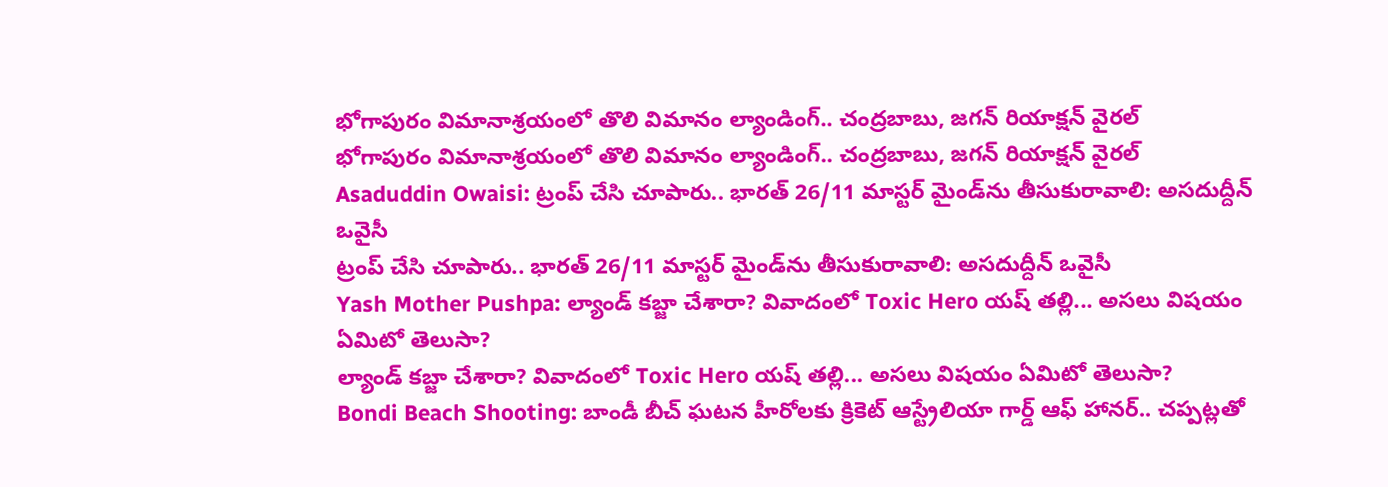భోగాపురం విమానాశ్రయంలో తొలి విమానం ల్యాండింగ్.. చంద్రబాబు, జగన్ రియాక్షన్ వైరల్
భోగాపురం విమానాశ్రయంలో తొలి విమానం ల్యాండింగ్.. చంద్రబాబు, జగన్ రియాక్షన్ వైరల్
Asaduddin Owaisi: ట్రంప్ చేసి చూపారు.. భారత్ 26/11 మాస్టర్ మైండ్‌ను తీసుకురావాలి: అసదుద్దీన్ ఒవైసీ
ట్రంప్ చేసి చూపారు.. భారత్ 26/11 మాస్టర్ మైండ్‌ను తీసుకురావాలి: అసదుద్దీన్ ఒవైసీ
Yash Mother Pushpa: ల్యాండ్ కబ్జా చేశారా? వివాదంలో Toxic Hero యష్ తల్లి... అసలు విషయం ఏమిటో తెలుసా?
ల్యాండ్ కబ్జా చేశారా? వివాదంలో Toxic Hero యష్ తల్లి... అసలు విషయం ఏమిటో తెలుసా?
Bondi Beach Shooting: బాండీ బీచ్ ఘటన హీరోలకు క్రికెట్ ఆస్ట్రేలియా గార్డ్ ఆఫ్ హానర్.. చప్పట్లతో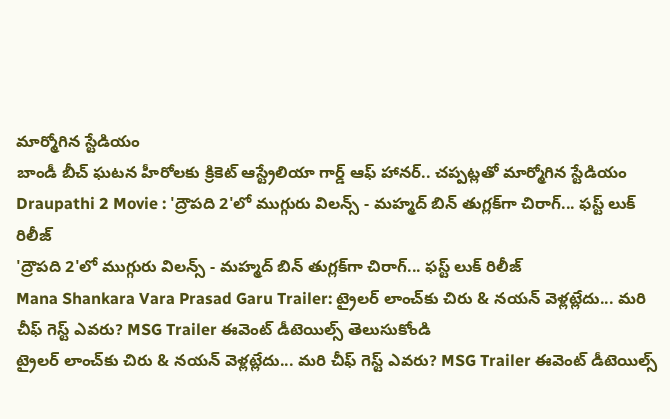మార్మోగిన స్టేడియం
బాండీ బీచ్ ఘటన హీరోలకు క్రికెట్ ఆస్ట్రేలియా గార్డ్ ఆఫ్ హానర్.. చప్పట్లతో మార్మోగిన స్టేడియం
Draupathi 2 Movie : 'ద్రౌపది 2'లో ముగ్గురు విలన్స్ - మహ్మద్ బిన్ తుగ్లక్‌‌గా చిరాగ్... ఫస్ట్ లుక్ రిలీజ్
'ద్రౌపది 2'లో ముగ్గురు విలన్స్ - మహ్మద్ బిన్ తుగ్లక్‌‌గా చిరాగ్... ఫస్ట్ లుక్ రిలీజ్
Mana Shankara Vara Prasad Garu Trailer: ట్రైలర్ లాంచ్‌కు చిరు & నయన్ వెళ్లట్లేదు... మరి చీఫ్ గెస్ట్ ఎవరు? MSG Trailer ఈవెంట్ డీటెయిల్స్‌ తెలుసుకోండి
ట్రైలర్ లాంచ్‌కు చిరు & నయన్ వెళ్లట్లేదు... మరి చీఫ్ గెస్ట్ ఎవరు? MSG Trailer ఈవెంట్ డీటెయిల్స్‌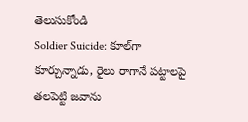తెలుసుకోండి
Soldier Suicide: కూల్‌గా కూర్చున్నాడు, రైలు రాగానే పట్టాలపై తలపెట్టి జవాను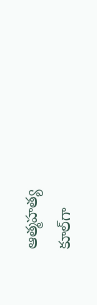ఆత్మహత్య
కూల్‌గా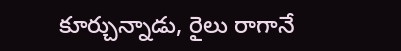కూర్చున్నాడు, రైలు రాగానే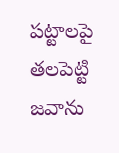పట్టాలపై తలపెట్టి జవాను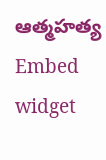ఆత్మహత్య
Embed widget